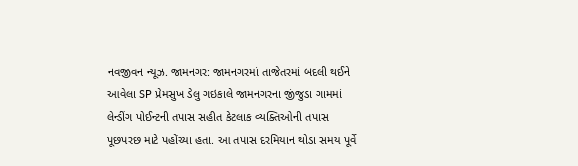નવજીવન ન્યૂઝ. જામનગર: જામનગરમાં તાજેતરમાં બદલી થઈને આવેલા SP પ્રેમસુખ ડેલુ ગઇકાલે જામનગરના જીંજુડા ગામમાં લેન્ડીંગ પોઈન્ટની તપાસ સહીત કેટલાક વ્યક્તિઓની તપાસ પૂછપરછ માટે પહોંચ્યા હતા. આ તપાસ દરમિયાન થોડા સમય પૂર્વે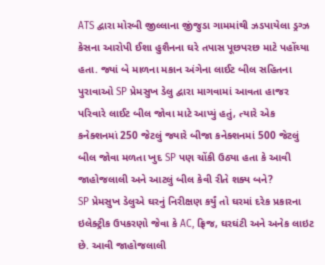ATS દ્વારા મોરબી જીલ્લાના જીંજુડા ગામમાંથી ઝડપાયેલા ડ્રગ્ઝ કેસના આરોપી ઈશા હુશૈનના ઘરે તપાસ પૂછપરછ માટે પહોંચ્યા હતા. જ્યાં બે માળના મકાન અંગેના લાઈટ બીલ સહિતના પુરાવાઓ SP પ્રેમસુખ ડેલુ દ્વારા માગવામાં આવતા હાજર પરિવારે લાઈટ બીલ જોવા માટે આપ્યું હતું, ત્યારે એક કનેક્શનમાં 250 જેટલું જ્યારે બીજા કનેક્શનમાં 500 જેટલું બીલ જોવા મળતા ખુદ SP પણ ચોંકી ઉઠ્યા હતા કે આવી જાહોજલાલી અને આટલું બીલ કેવી રીતે શક્ય બને?
SP પ્રેમસુખ ડેલુએ ઘરનું નિરીક્ષણ કર્યું તો ઘરમાં દરેક પ્રકારના ઇલેક્ટ્રીક ઉપકરણો જેવા કે AC, ફ્રિજ, ઘરઘંટી અને અનેક લાઇટ છે. આવી જાહોજલાલી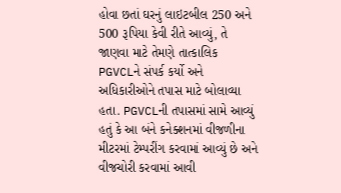હોવા છતાં ઘરનું લાઇટબીલ 250 અને 500 રૂપિયા કેવી રીતે આવ્યું, તે જાણવા માટે તેમણે તાત્કાલિક PGVCLને સંપર્ક કર્યો અને અધિકારીઓને તપાસ માટે બોલાવ્યા હતા. PGVCLની તપાસમાં સામે આવ્યું હતું કે આ બંને કનેક્શનમાં વીજળીના મીટરમાં ટેમ્પરીંગ કરવામાં આવ્યું છે અને વીજચોરી કરવામાં આવી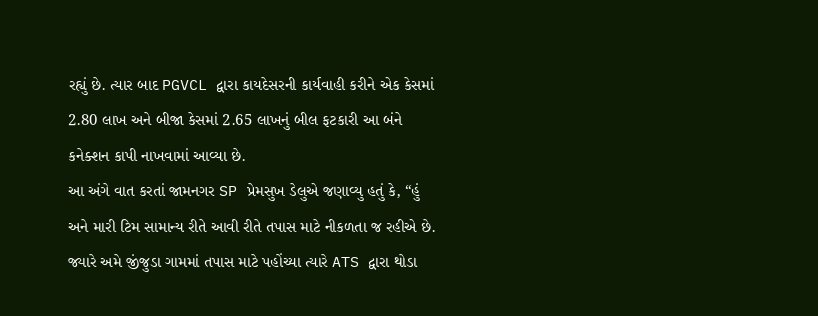રહ્યું છે. ત્યાર બાદ PGVCL દ્વારા કાયદેસરની કાર્યવાહી કરીને એક કેસમાં 2.80 લાખ અને બીજા કેસમાં 2.65 લાખનું બીલ ફટકારી આ બંને કનેક્શન કાપી નાખવામાં આવ્યા છે.
આ અંગે વાત કરતાં જામનગર SP પ્રેમસુખ ડેલુએ જણાવ્યુ હતું કે, “હું અને મારી ટિમ સામાન્ય રીતે આવી રીતે તપાસ માટે નીકળતા જ રહીએ છે. જ્યારે અમે જીંજુડા ગામમાં તપાસ માટે પહોંચ્યા ત્યારે ATS દ્વારા થોડા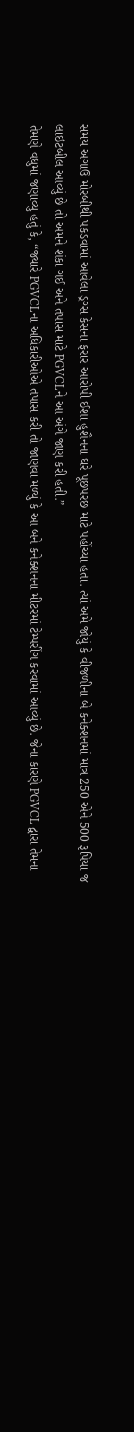સમય અગાઉ મોરબીથી પકડવામાં આવેલા ડ્રગ્સ કેસના ફરાર આરોપી ઈશા હુશૈનના ઘરે પૂછપરછ માટે પહોંચ્યા હતા. ત્યાં અમે જોયું કે વીજળીના બે કનેક્શનમાં માત્ર 250 એને 500 રૂપિયા જ લાઇટબીલ આવ્યું છે તો અમને શંકા ગઈ અને તપાસ માટે PGVCLને આ અંગે જાણ કરી હતી.”
તેમણે વધુમાં જણાવ્યુ હતું કે, “જ્યારે PGVCLના અધિકારીઓએ તપાસ કરી તો જાણવા મળ્યું કે આ બને કનેક્શનના મીટરમાં ટેમ્પરીંગ કરવામાં આવ્યું છે. જેના કારણે PGVCL દ્વારા તેમના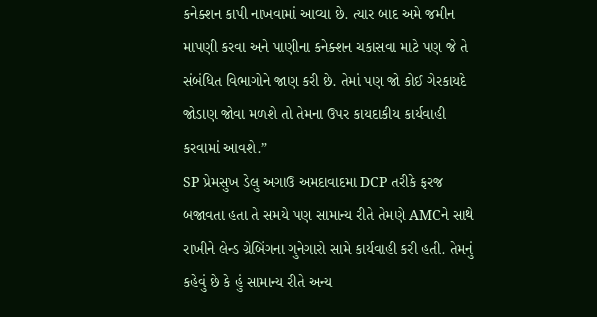કનેક્શન કાપી નાખવામાં આવ્યા છે. ત્યાર બાદ અમે જમીન માપણી કરવા અને પાણીના કનેક્શન ચકાસવા માટે પણ જે તે સંબંધિત વિભાગોને જાણ કરી છે. તેમાં પણ જો કોઈ ગેરકાયદે જોડાણ જોવા મળશે તો તેમના ઉપર કાયદાકીય કાર્યવાહી કરવામાં આવશે.”
SP પ્રેમસુખ ડેલુ અગાઉ અમદાવાદમા DCP તરીકે ફરજ બજાવતા હતા તે સમયે પણ સામાન્ય રીતે તેમણે AMCને સાથે રાખીને લેન્ડ ગ્રેબિંગના ગુનેગારો સામે કાર્યવાહી કરી હતી. તેમનું કહેવું છે કે હું સામાન્ય રીતે અન્ય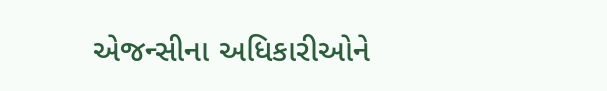એજન્સીના અધિકારીઓને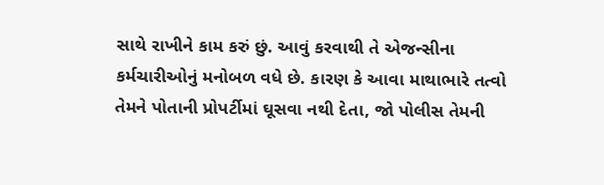સાથે રાખીને કામ કરું છું. આવું કરવાથી તે એજન્સીના કર્મચારીઓનું મનોબળ વધે છે. કારણ કે આવા માથાભારે તત્વો તેમને પોતાની પ્રોપર્ટીમાં ઘૂસવા નથી દેતા, જો પોલીસ તેમની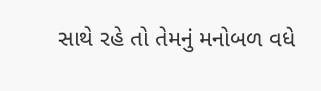સાથે રહે તો તેમનું મનોબળ વધે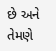છે અને તેમણે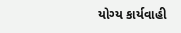યોગ્ય કાર્યવાહી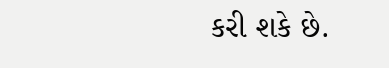કરી શકે છે.